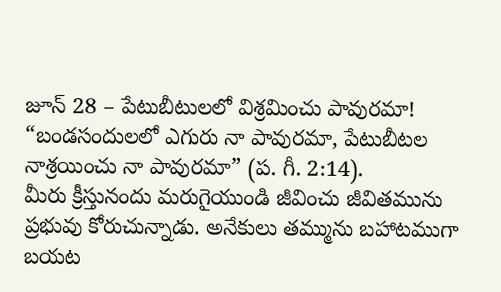జూన్ 28 – పేటుబీటులలో విశ్రమించు పావురమా!
“బండసందులలో ఎగురు నా పావురమా, పేటుబీటల నాశ్రయించు నా పావురమా” (ప. గీ. 2:14).
మీరు క్రీస్తునందు మరుగైయుండి జీవించు జీవితమును ప్రభువు కోరుచున్నాడు. అనేకులు తమ్మును బహాటముగా బయట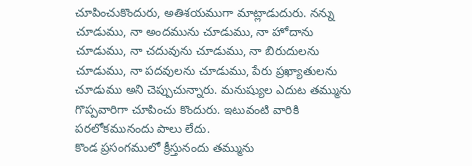చూపించుకొందురు, అతిశయముగా మాట్లాడుదురు. నన్ను చూడుము, నా అందమును చూడుము, నా హోదాను చూడుము, నా చదువును చూడుము, నా బిరుదులను చూడుము, నా పదవులను చూడుము, పేరు ప్రఖ్యాతులను చూడుము అని చెప్పుచున్నారు. మనుష్యుల ఎదుట తమ్మును గొప్పవారిగా చూపించు కొందురు. ఇటువంటి వారికి పరలోకమునందు పాలు లేదు.
కొండ ప్రసంగములో క్రీస్తునందు తమ్మును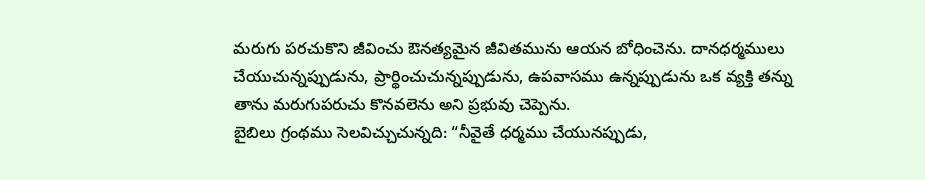మరుగు పరచుకొని జీవించు ఔనత్యమైన జీవితమును ఆయన బోధించెను. దానధర్మములు చేయుచున్నప్పుడును, ప్రార్థించుచున్నప్పుడును, ఉపవాసము ఉన్నప్పుడును ఒక వ్యక్తి తన్ను తాను మరుగుపరుచు కొనవలెను అని ప్రభువు చెప్పెను.
బైబిలు గ్రంథము సెలవిచ్చుచున్నది: “నీవైతే ధర్మము చేయునప్పుడు,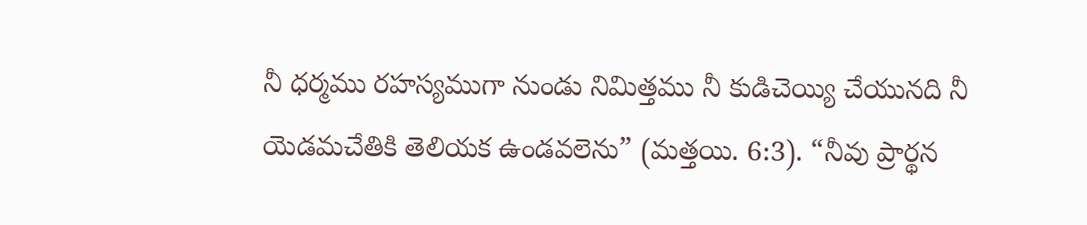నీ ధర్మము రహస్యముగా నుండు నిమిత్తము నీ కుడిచెయ్యి చేయునది నీ యెడమచేతికి తెలియక ఉండవలెను” (మత్తయి. 6:3). “నీవు ప్రార్థన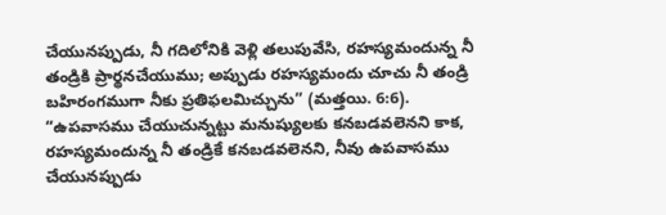చేయునప్పుడు, నీ గదిలోనికి వెళ్లి తలుపువేసి, రహస్యమందున్న నీ తండ్రికి ప్రార్థనచేయుము; అప్పుడు రహస్యమందు చూచు నీ తండ్రి బహిరంగముగా నీకు ప్రతిఫలమిచ్చును” (మత్తయి. 6:6).
“ఉపవాసము చేయుచున్నట్టు మనుష్యులకు కనబడవలెనని కాక, రహస్యమందున్న నీ తండ్రికే కనబడవలెనని, నీవు ఉపవాసము చేయునప్పుడు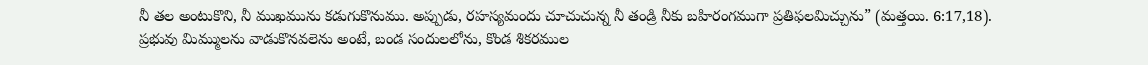నీ తల అంటుకొని, నీ ముఖమును కడుగుకొనుము. అప్పుడు, రహస్యమందు చూచుచున్న నీ తండ్రి నీకు బహిరంగముగా ప్రతిఫలమిచ్చును” (మత్తయి. 6:17,18).
ప్రభువు మిమ్ములను వాడుకొనవలెను అంటే, బండ సందులలోను, కొండ శికరముల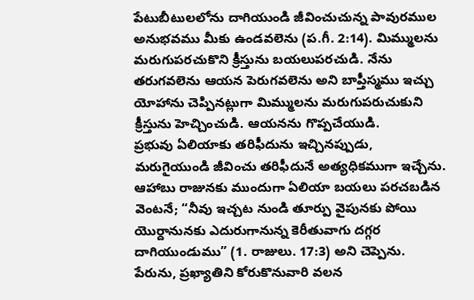పేటుబీటులలోను దాగియుండి జీవించుచున్న పావురముల అనుభవము మీకు ఉండవలెను (ప.గీ. 2:14). మిమ్ములను మరుగుపరచుకొని క్రీస్తును బయలుపరచుడి. నేను తరుగవలెను ఆయన పెరుగవలెను అని బాప్తీస్మము ఇచ్చు యోహాను చెప్పినట్లుగా మిమ్ములను మరుగుపరుచుకుని క్రీస్తును హెచ్చించుడి. ఆయనను గొప్పచేయుడి.
ప్రభువు ఏలియాకు తరిఫీదును ఇచ్చినప్పుడు, మరుగైయుండి జీవించు తరిఫీదునే అత్యధికముగా ఇచ్చేను. ఆహాబు రాజునకు ముందుగా ఏలియా బయలు పరచబడిన వెంటనే; “నీవు ఇచ్చట నుండి తూర్పు వైపునకు పోయి యొర్దానునకు ఎదురుగానున్న కెరీతువాగు దగ్గర దాగియుండుము” (1. రాజులు. 17:3) అని చెప్పెను.
పేరును, ప్రఖ్యాతిని కోరుకొనువారి వలన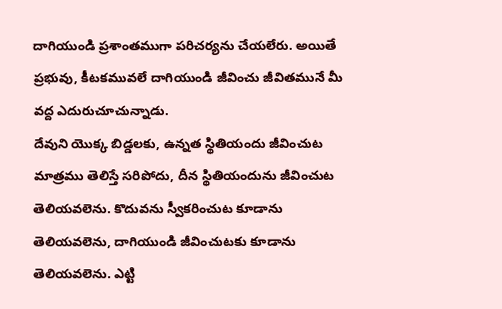దాగియుండి ప్రశాంతముగా పరిచర్యను చేయలేరు. అయితే ప్రభువు, కీటకమువలే దాగియుండి జీవించు జీవితమునే మీ వద్ద ఎదురుచూచున్నాడు.
దేవుని యొక్క బిడ్డలకు, ఉన్నత స్థితియందు జీవించుట మాత్రము తెలిస్తే సరిపోదు, దీన స్థితియందును జీవించుట తెలియవలెను. కొదువను స్వీకరించుట కూడాను తెలియవలెను, దాగియుండి జీవించుటకు కూడాను తెలియవలెను. ఎట్టి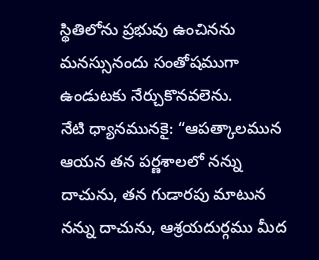స్థితిలోను ప్రభువు ఉంచినను మనస్సునందు సంతోషముగా ఉండుటకు నేర్చుకొనవలెను.
నేటి ధ్యానమునకై: “ఆపత్కాలమున ఆయన తన పర్ణశాలలో నన్ను దాచును, తన గుడారపు మాటున నన్ను దాచును, ఆశ్రయదుర్గము మీద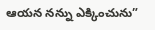ఆయన నన్ను ఎక్కించును”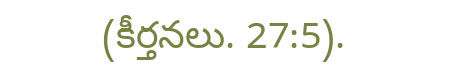(కీర్తనలు. 27:5).